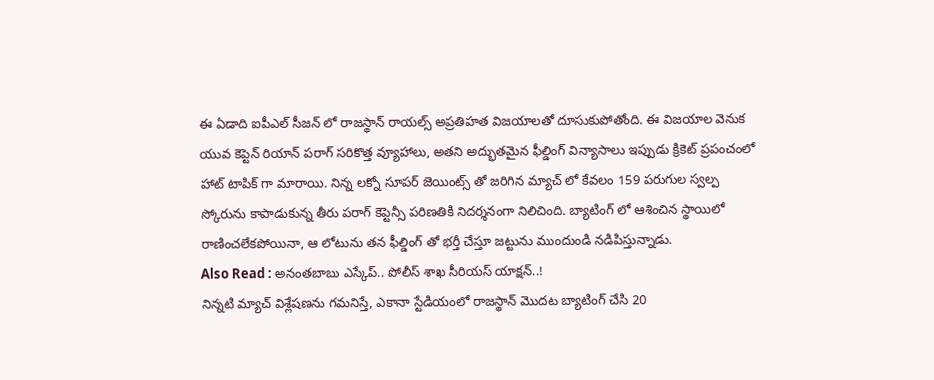ఈ ఏడాది ఐపీఎల్ సీజన్ లో రాజస్థాన్ రాయల్స్ అప్రతిహత విజయాలతో దూసుకుపోతోంది. ఈ విజయాల వెనుక యువ కెప్టెన్ రియాన్ పరాగ్ సరికొత్త వ్యూహాలు, అతని అద్భుతమైన ఫీల్డింగ్ విన్యాసాలు ఇప్పుడు క్రికెట్ ప్రపంచంలో హాట్ టాపిక్ గా మారాయి. నిన్న లక్నో సూపర్ జెయింట్స్ తో జరిగిన మ్యాచ్ లో కేవలం 159 పరుగుల స్వల్ప స్కోరును కాపాడుకున్న తీరు పరాగ్ కెప్టెన్సీ పరిణతికి నిదర్శనంగా నిలిచింది. బ్యాటింగ్ లో ఆశించిన స్థాయిలో రాణించలేకపోయినా, ఆ లోటును తన ఫీల్డింగ్ తో భర్తీ చేస్తూ జట్టును ముందుండి నడిపిస్తున్నాడు.
Also Read : అనంతబాబు ఎస్కేప్.. పోలీస్ శాఖ సీరియస్ యాక్షన్..!
నిన్నటి మ్యాచ్ విశ్లేషణను గమనిస్తే, ఎకానా స్టేడియంలో రాజస్థాన్ మొదట బ్యాటింగ్ చేసి 20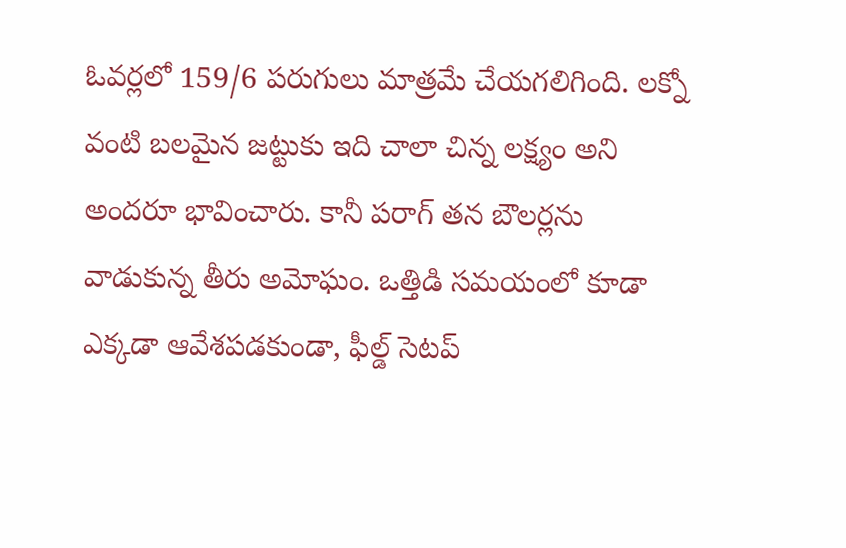ఓవర్లలో 159/6 పరుగులు మాత్రమే చేయగలిగింది. లక్నో వంటి బలమైన జట్టుకు ఇది చాలా చిన్న లక్ష్యం అని అందరూ భావించారు. కానీ పరాగ్ తన బౌలర్లను వాడుకున్న తీరు అమోఘం. ఒత్తిడి సమయంలో కూడా ఎక్కడా ఆవేశపడకుండా, ఫీల్డ్ సెటప్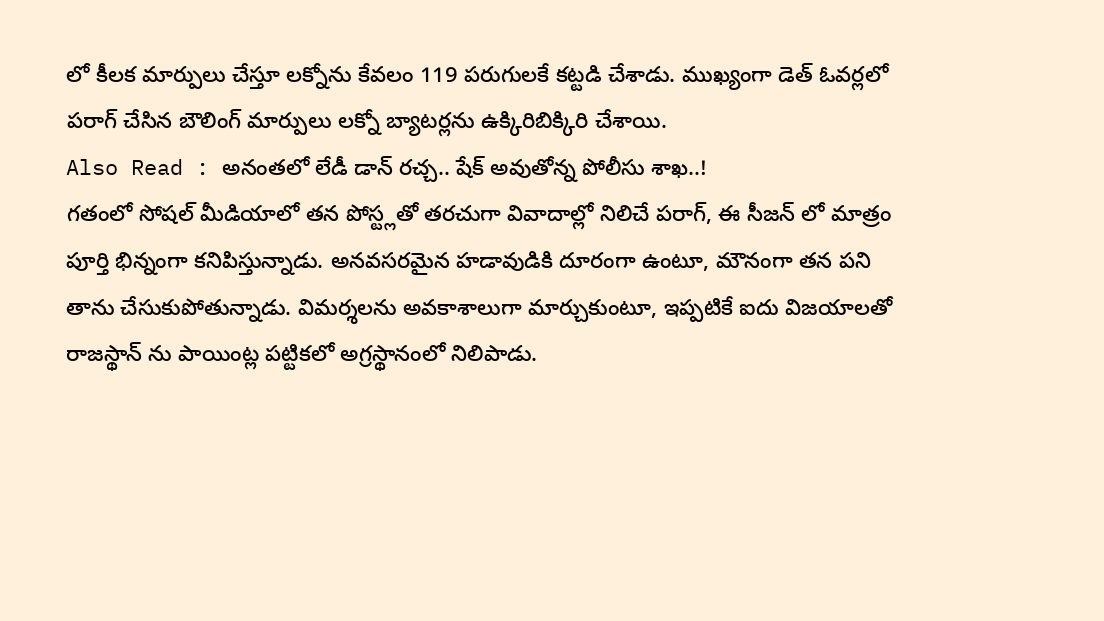లో కీలక మార్పులు చేస్తూ లక్నోను కేవలం 119 పరుగులకే కట్టడి చేశాడు. ముఖ్యంగా డెత్ ఓవర్లలో పరాగ్ చేసిన బౌలింగ్ మార్పులు లక్నో బ్యాటర్లను ఉక్కిరిబిక్కిరి చేశాయి.
Also Read : అనంతలో లేడీ డాన్ రచ్చ.. షేక్ అవుతోన్న పోలీసు శాఖ..!
గతంలో సోషల్ మీడియాలో తన పోస్ట్లతో తరచుగా వివాదాల్లో నిలిచే పరాగ్, ఈ సీజన్ లో మాత్రం పూర్తి భిన్నంగా కనిపిస్తున్నాడు. అనవసరమైన హడావుడికి దూరంగా ఉంటూ, మౌనంగా తన పని తాను చేసుకుపోతున్నాడు. విమర్శలను అవకాశాలుగా మార్చుకుంటూ, ఇప్పటికే ఐదు విజయాలతో రాజస్థాన్ ను పాయింట్ల పట్టికలో అగ్రస్థానంలో నిలిపాడు.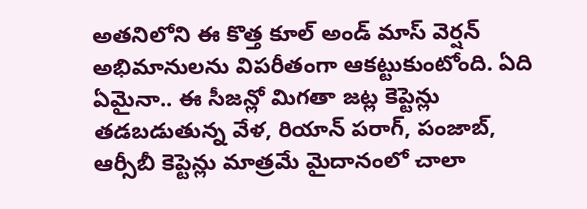అతనిలోని ఈ కొత్త కూల్ అండ్ మాస్ వెర్షన్ అభిమానులను విపరీతంగా ఆకట్టుకుంటోంది. ఏది ఏమైనా.. ఈ సీజన్లో మిగతా జట్ల కెప్టెన్లు తడబడుతున్న వేళ, రియాన్ పరాగ్, పంజాబ్, ఆర్సీబీ కెప్టెన్లు మాత్రమే మైదానంలో చాలా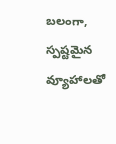బలంగా, స్పష్టమైన వ్యూహాలతో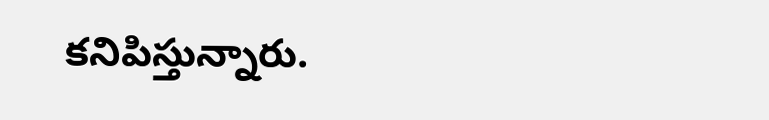కనిపిస్తున్నారు.